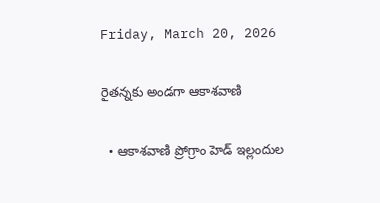Friday, March 20, 2026

రైతన్నకు అండగా ఆకాశవాణి

  • ఆకాశవాణి ప్రోగ్రాం హెడ్ ఇల్లందుల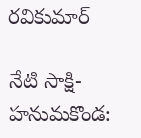రవికుమార్

నేటి సాక్షి-హనుమకొండ: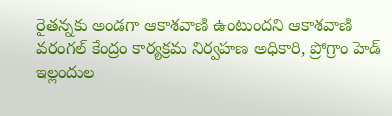రైతన్నకు అండగా ఆకాశవాణి ఉంటుందని ఆకాశవాణి వరంగల్ కేంద్రం కార్యక్రమ నిర్వహణ అధికారి, ప్రోగ్రాం హెడ్ ఇల్లందుల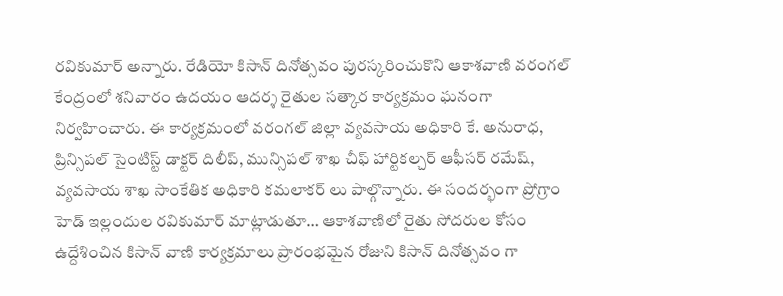రవికుమార్ అన్నారు. రేడియో కిసాన్ దినోత్సవం పురస్కరించుకొని ఆకాశవాణి వరంగల్ కేంద్రంలో శనివారం ఉదయం ఆదర్శ రైతుల సత్కార కార్యక్రమం ఘనంగా నిర్వహించారు. ఈ కార్యక్రమంలో వరంగల్ జిల్లా వ్యవసాయ అధికారి కే. అనురాధ, ప్రిన్సిపల్ సైంటిస్ట్ డాక్టర్ దిలీప్, మున్సిపల్ శాఖ చీఫ్ హార్టికల్చర్ ఆఫీసర్ రమేష్, వ్యవసాయ శాఖ సాంకేతిక అధికారి కమలాకర్ లు పాల్గొన్నారు. ఈ సందర్భంగా ప్రోగ్రాం హెడ్ ఇల్లందుల రవికుమార్ మాట్లాడుతూ… ఆకాశవాణిలో రైతు సోదరుల కోసం ఉద్దేశించిన కిసాన్ వాణి కార్యక్రమాలు ప్రారంభమైన రోజుని కిసాన్ దినోత్సవం గా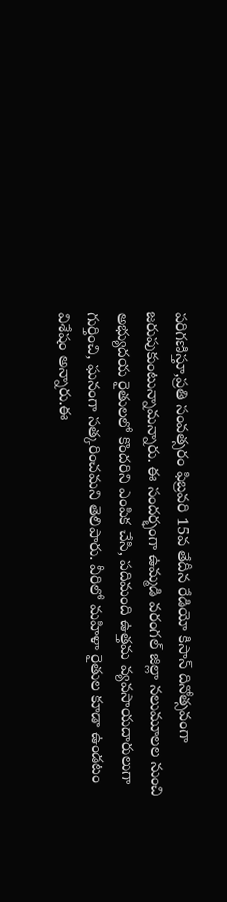పరిగణిస్తూ,ప్రతి సంవత్సరం ఫిబ్రవరి 15వ తేదీన రేడియో కిసాన్ దినోత్సవంగా జరుపుకుంటున్నామన్నారు. ఈ సందర్భంగా ఉమ్మడి వరంగల్ జిల్లా నలుమూలల నుంచి అభ్యుదయ రైతులలో కొందరిని ఎంపిక చేసి, పదిమంది ఉత్తమ వ్యవసాయదారులుగా గుర్తించి, ఘనంగా సత్కరించమని తెలిపారు. వీరిలో మహిళా రైతుల కూడా ఉండటం విశేషం అన్నారు.ఈ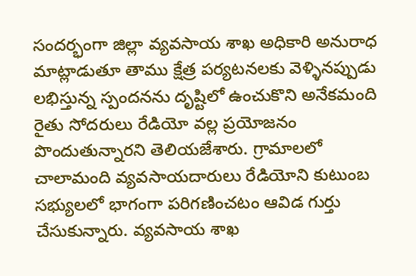సందర్భంగా జిల్లా వ్యవసాయ శాఖ అధికారి అనురాధ మాట్లాడుతూ తాము క్షేత్ర పర్యటనలకు వెళ్ళినప్పుడు లభిస్తున్న స్పందనను దృష్టిలో ఉంచుకొని అనేకమంది రైతు సోదరులు రేడియో వల్ల ప్రయోజనం పొందుతున్నారని తెలియజేశారు. గ్రామాలలో చాలామంది వ్యవసాయదారులు రేడియోని కుటుంబ సభ్యులలో భాగంగా పరిగణించటం ఆవిడ గుర్తు చేసుకున్నారు. వ్యవసాయ శాఖ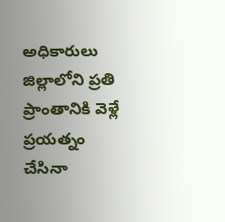అధికారులు జిల్లాలోని ప్రతి ప్రాంతానికి వెళ్లే ప్రయత్నం చేసినా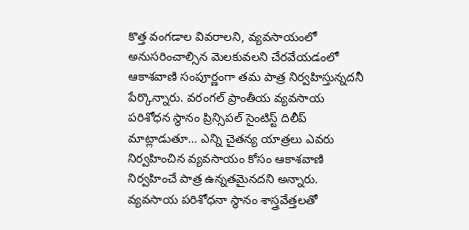కొత్త వంగడాల వివరాలని, వ్యవసాయంలో అనుసరించాల్సిన మెలకువలని చేరవేయడంలో ఆకాశవాణి సంపూర్ణంగా తమ పాత్ర నిర్వహిస్తున్నదనీ పేర్కొన్నారు. వరంగల్ ప్రాంతీయ వ్యవసాయ పరిశోధన స్థానం ప్రిన్సిపల్ సైంటిస్ట్ దిలీప్ మాట్లాడుతూ… ఎన్ని చైతన్య యాత్రలు ఎవరు నిర్వహించిన వ్యవసాయం కోసం ఆకాశవాణి నిర్వహించే పాత్ర ఉన్నతమైనదని అన్నారు. వ్యవసాయ పరిశోధనా స్థానం శాస్త్రవేత్తలతో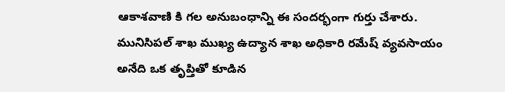ఆకాశవాణి కి గల అనుబంధాన్ని ఈ సందర్భంగా గుర్తు చేశారు. మునిసిపల్ శాఖ ముఖ్య ఉద్యాన శాఖ అధికారి రమేష్ వ్యవసాయం అనేది ఒక తృప్తితో కూడిన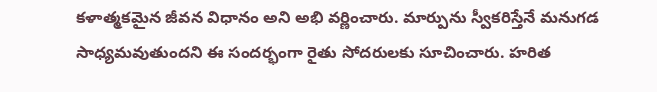కళాత్మకమైన జీవన విధానం అని అభి వర్ణించారు. మార్పును స్వీకరిస్తేనే మనుగడ సాధ్యమవుతుందని ఈ సందర్భంగా రైతు సోదరులకు సూచించారు. హరిత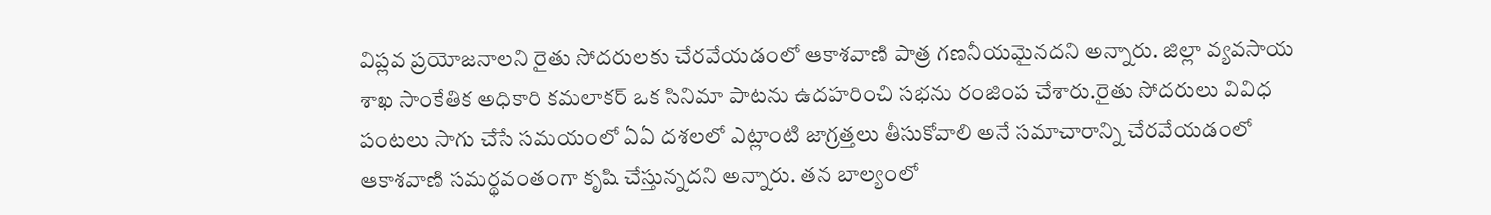విప్లవ ప్రయోజనాలని రైతు సోదరులకు చేరవేయడంలో ఆకాశవాణి పాత్ర గణనీయమైనదని అన్నారు. జిల్లా వ్యవసాయ శాఖ సాంకేతిక అధికారి కమలాకర్ ఒక సినిమా పాటను ఉదహరించి సభను రంజింప చేశారు.రైతు సోదరులు వివిధ పంటలు సాగు చేసే సమయంలో ఏఏ దశలలో ఎట్లాంటి జాగ్రత్తలు తీసుకోవాలి అనే సమాచారాన్ని చేరవేయడంలో ఆకాశవాణి సమర్థవంతంగా కృషి చేస్తున్నదని అన్నారు. తన బాల్యంలో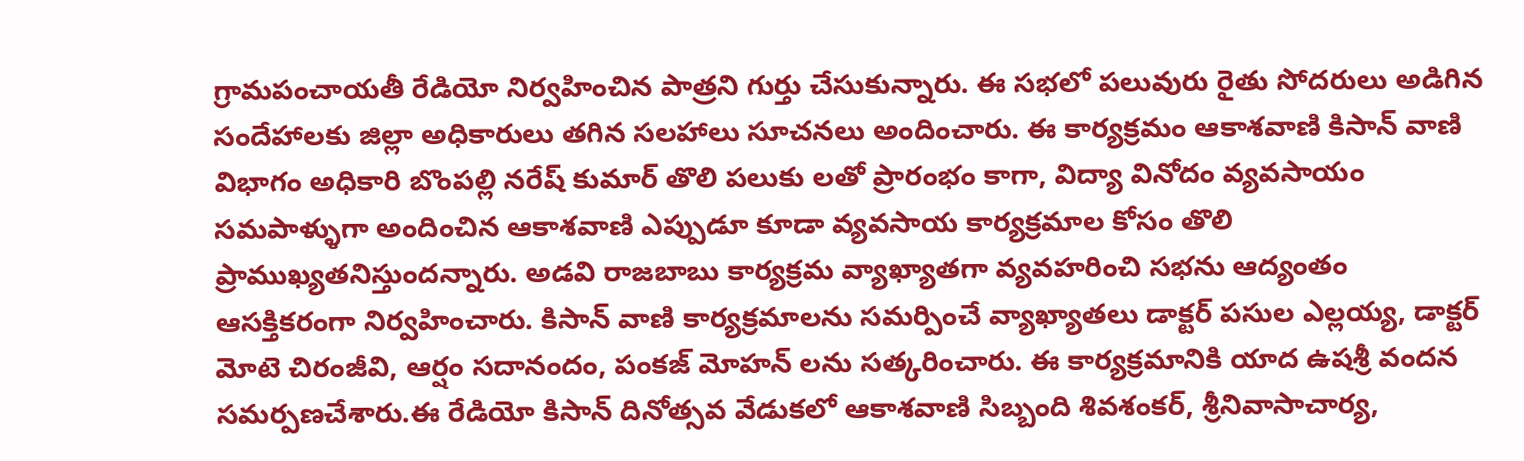గ్రామపంచాయతీ రేడియో నిర్వహించిన పాత్రని గుర్తు చేసుకున్నారు. ఈ సభలో పలువురు రైతు సోదరులు అడిగిన సందేహాలకు జిల్లా అధికారులు తగిన సలహాలు సూచనలు అందించారు. ఈ కార్యక్రమం ఆకాశవాణి కిసాన్ వాణి విభాగం అధికారి బొంపల్లి నరేష్ కుమార్ తొలి పలుకు లతో ప్రారంభం కాగా, విద్యా వినోదం వ్యవసాయం సమపాళ్ళుగా అందించిన ఆకాశవాణి ఎప్పుడూ కూడా వ్యవసాయ కార్యక్రమాల కోసం తొలి ప్రాముఖ్యతనిస్తుందన్నారు. అడవి రాజబాబు కార్యక్రమ వ్యాఖ్యాతగా వ్యవహరించి సభను ఆద్యంతం ఆసక్తికరంగా నిర్వహించారు. కిసాన్ వాణి కార్యక్రమాలను సమర్పించే వ్యాఖ్యాతలు డాక్టర్ పసుల ఎల్లయ్య, డాక్టర్ మోటె చిరంజీవి, ఆర్షం సదానందం, పంకజ్ మోహన్ లను సత్కరించారు. ఈ కార్యక్రమానికి యాద ఉషశ్రీ వందన సమర్పణచేశారు.ఈ రేడియో కిసాన్ దినోత్సవ వేడుకలో ఆకాశవాణి సిబ్బంది శివశంకర్, శ్రీనివాసాచార్య,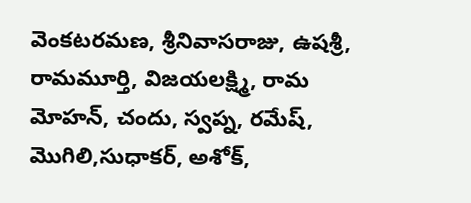వెంకటరమణ, శ్రీనివాసరాజు, ఉషశ్రీ, రామమూర్తి, విజయలక్ష్మి, రామ మోహన్, చందు, స్వప్న, రమేష్, మొగిలి,సుధాకర్, అశోక్,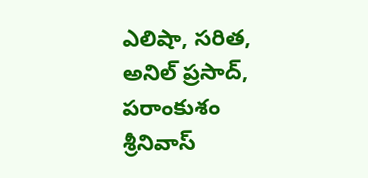ఎలిషా, సరిత, అనిల్ ప్రసాద్, పరాంకుశం శ్రీనివాస్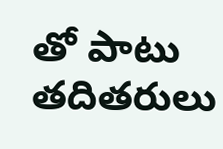తో పాటు తదితరులు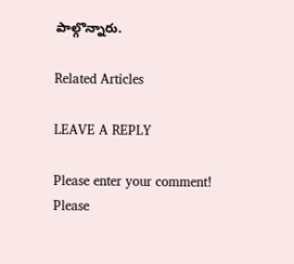పాల్గొన్నారు.

Related Articles

LEAVE A REPLY

Please enter your comment!
Please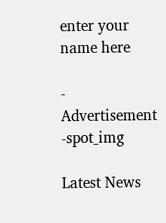enter your name here

- Advertisement -spot_img

Latest News